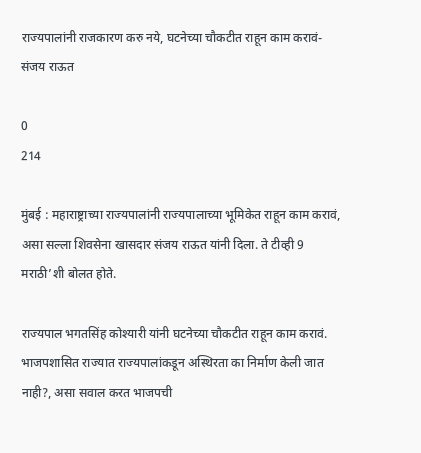राज्यपालांनी राजकारण करु नये, घटनेच्या चौकटीत राहून काम करावं- संजय राऊत

0
214

मुंबई : महाराष्ट्राच्या राज्यपालांनी राज्यपालाच्या भूमिकेत राहून काम करावं, असा सल्ला शिवसेना खासदार संजय राऊत यांनी दिला. ते टीव्ही 9 मराठी’शी बोलत होते.

राज्यपाल भगतसिंह कोश्यारी यांनी घटनेच्या चौकटीत राहून काम करावं. भाजपशासित राज्यात राज्यपालांकडून अस्थिरता का निर्माण केली जात नाही?, असा सवाल करत भाजपची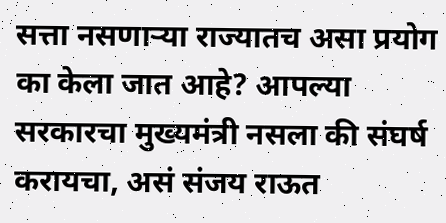सत्ता नसणाऱ्या राज्यातच असा प्रयोग का केला जात आहे? आपल्या सरकारचा मुख्यमंत्री नसला की संघर्ष करायचा, असं संजय राऊत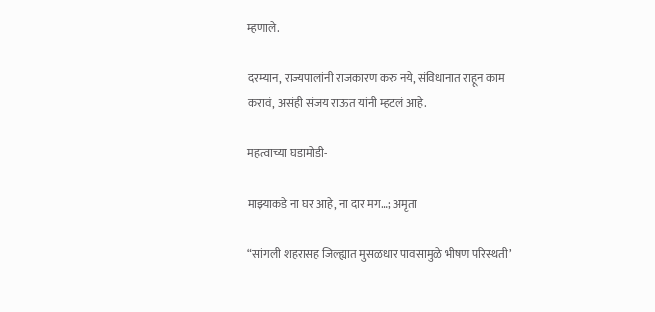म्हणाले.

दरम्यान, राज्यपालांनी राजकारण करु नये, संविधानात राहून काम करावं, असंही संजय राऊत यांनी म्हटलं आहे.

महत्वाच्या घडामोडी-

माझ्याकडे ना घर आहे, ना दार मग…; अमृता

“सांगली शहरासह जिल्ह्यात मुसळधार पावसामुळे भीषण परिस्थती’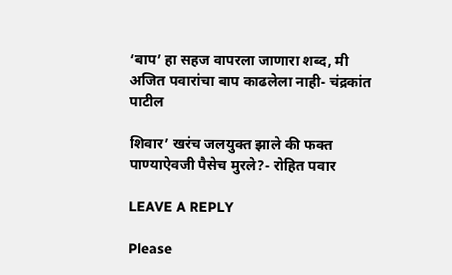‘बाप’ हा सहज वापरला जाणारा शब्द, मी अजित पवारांचा बाप काढलेला नाही- चंद्रकांत पाटील

शिवार’ खरंच जलयुक्त झाले की फक्त पाण्याऐवजी पैसेच मुरले?- रोहित पवार

LEAVE A REPLY

Please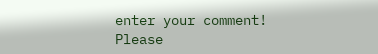enter your comment!
Please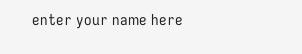enter your name here